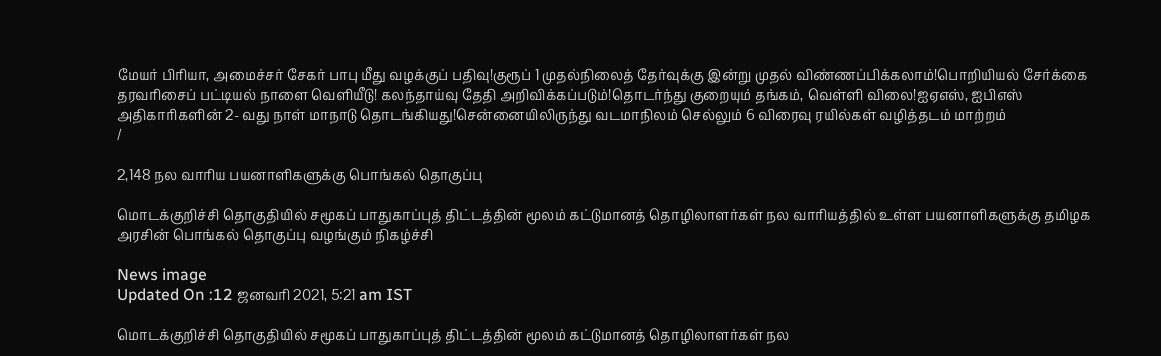மேயர் பிரியா, அமைச்சர் சேகர் பாபு மீது வழக்குப் பதிவு!குரூப் 1 முதல்நிலைத் தேர்வுக்கு இன்று முதல் விண்ணப்பிக்கலாம்!பொறியியல் சேர்க்கை தரவரிசைப் பட்டியல் நாளை வெளியீடு! கலந்தாய்வு தேதி அறிவிக்கப்படும்!தொடர்ந்து குறையும் தங்கம், வெள்ளி விலை!ஐஏஎஸ், ஐபிஎஸ் அதிகாரிகளின் 2- வது நாள் மாநாடு தொடங்கியது!சென்னையிலிருந்து வடமாநிலம் செல்லும் 6 விரைவு ரயில்கள் வழித்தடம் மாற்றம்
/

2,148 நல வாரிய பயனாளிகளுக்கு பொங்கல் தொகுப்பு

மொடக்குறிச்சி தொகுதியில் சமூகப் பாதுகாப்புத் திட்டத்தின் மூலம் கட்டுமானத் தொழிலாளர்கள் நல வாரியத்தில் உள்ள பயனாளிகளுக்கு தமிழக அரசின் பொங்கல் தொகுப்பு வழங்கும் நிகழ்ச்சி

News image
Updated On :12 ஜனவரி 2021, 5:21 am IST

மொடக்குறிச்சி தொகுதியில் சமூகப் பாதுகாப்புத் திட்டத்தின் மூலம் கட்டுமானத் தொழிலாளர்கள் நல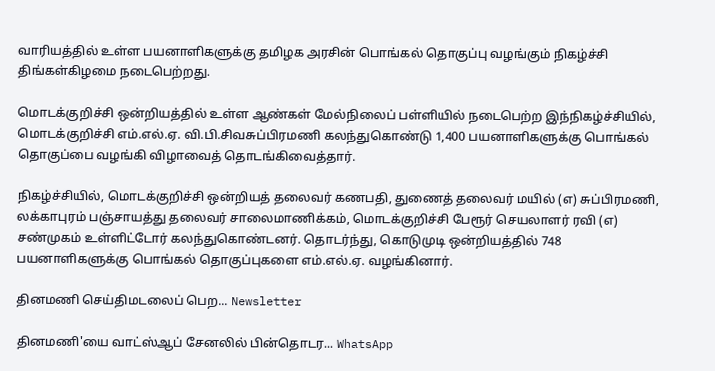வாரியத்தில் உள்ள பயனாளிகளுக்கு தமிழக அரசின் பொங்கல் தொகுப்பு வழங்கும் நிகழ்ச்சி திங்கள்கிழமை நடைபெற்றது.

மொடக்குறிச்சி ஒன்றியத்தில் உள்ள ஆண்கள் மேல்நிலைப் பள்ளியில் நடைபெற்ற இந்நிகழ்ச்சியில், மொடக்குறிச்சி எம்.எல்.ஏ. வி.பி.சிவசுப்பிரமணி கலந்துகொண்டு 1,400 பயனாளிகளுக்கு பொங்கல் தொகுப்பை வழங்கி விழாவைத் தொடங்கிவைத்தார்.

நிகழ்ச்சியில், மொடக்குறிச்சி ஒன்றியத் தலைவர் கணபதி, துணைத் தலைவர் மயில் (எ) சுப்பிரமணி, லக்காபுரம் பஞ்சாயத்து தலைவர் சாலைமாணிக்கம், மொடக்குறிச்சி பேரூர் செயலாளர் ரவி (எ) சண்முகம் உள்ளிட்டோர் கலந்துகொண்டனர். தொடர்ந்து, கொடுமுடி ஒன்றியத்தில் 748 பயனாளிகளுக்கு பொங்கல் தொகுப்புகளை எம்.எல்.ஏ. வழங்கினார்.

தினமணி செய்திமடலைப் பெற... Newsletter

தினமணி'யை வாட்ஸ்ஆப் சேனலில் பின்தொடர... WhatsApp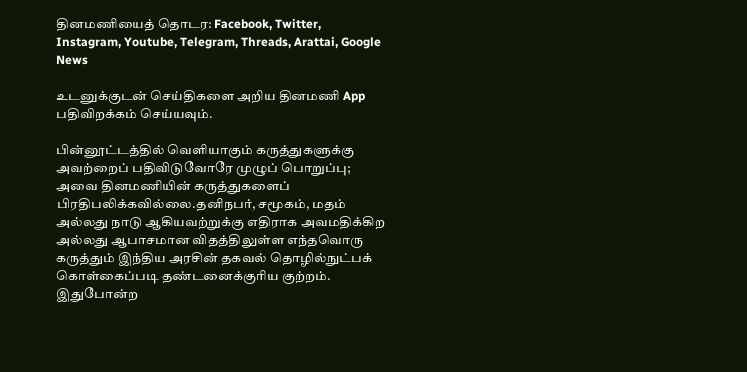தினமணியைத் தொடர: Facebook, Twitter, Instagram, Youtube, Telegram, Threads, Arattai, Google News

உடனுக்குடன் செய்திகளை அறிய தினமணி App பதிவிறக்கம் செய்யவும்.

பின்னூட்டத்தில் வெளியாகும் கருத்துகளுக்கு அவற்றைப் பதிவிடுவோரே முழுப் பொறுப்பு; அவை தினமணியின் கருத்துகளைப் பிரதிபலிக்கவில்லை.தனிநபர், சமூகம், மதம் அல்லது நாடு ஆகியவற்றுக்கு எதிராக அவமதிக்கிற அல்லது ஆபாசமான விதத்திலுள்ள எந்தவொரு கருத்தும் இந்திய அரசின் தகவல் தொழில்நுட்பக் கொள்கைப்படி தண்டனைக்குரிய குற்றம். இதுபோன்ற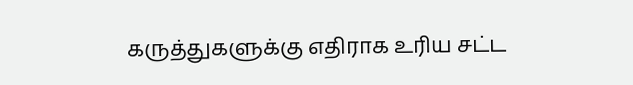கருத்துகளுக்கு எதிராக உரிய சட்ட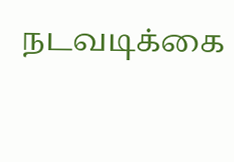நடவடிக்கை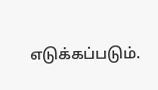எடுக்கப்படும்.